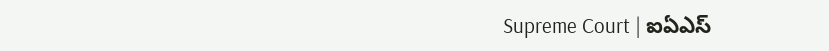Supreme Court | ఐఏఎస్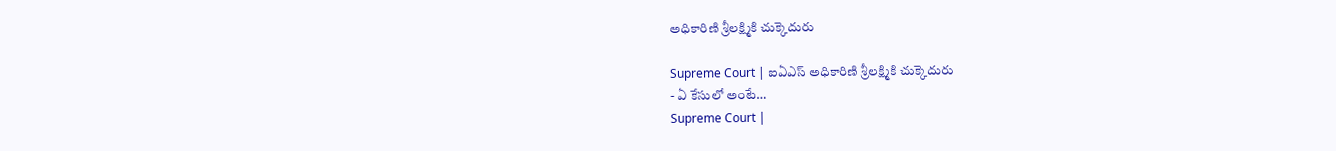అధికారిణి శ్రీలక్ష్మికి చుక్కెదురు

Supreme Court | ఐఏఎస్ అధికారిణి శ్రీలక్ష్మికి చుక్కెదురు
- ఏ కేసులో అంటే…
Supreme Court |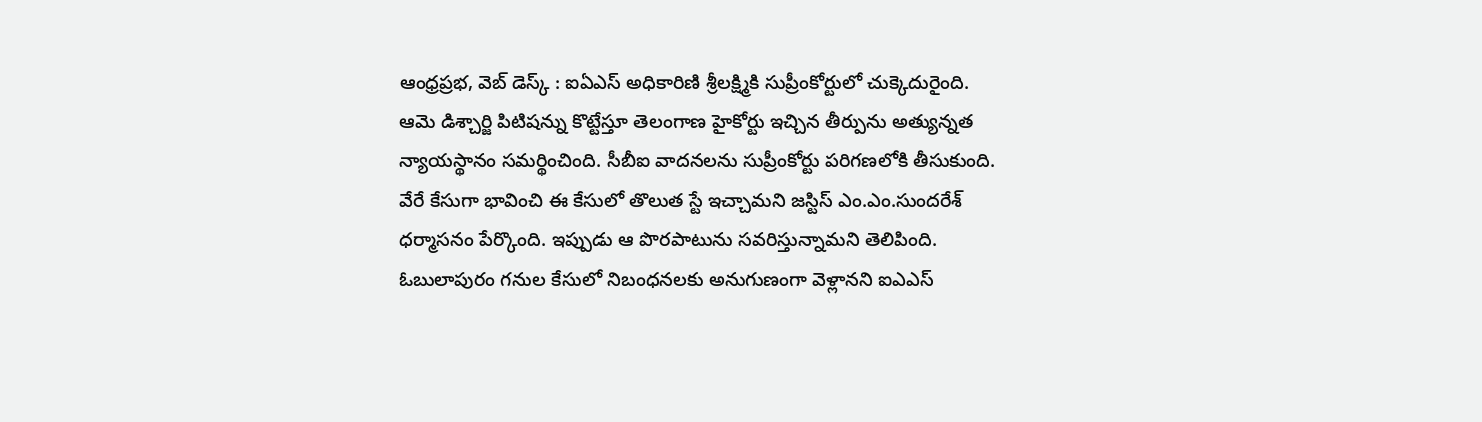ఆంధ్రప్రభ, వెబ్ డెస్క్ : ఐఏఎస్ అధికారిణి శ్రీలక్ష్మికి సుప్రీంకోర్టులో చుక్కెదురైంది. ఆమె డిశ్చార్జి పిటిషన్ను కొట్టేస్తూ తెలంగాణ హైకోర్టు ఇచ్చిన తీర్పును అత్యున్నత న్యాయస్థానం సమర్థించింది. సీబీఐ వాదనలను సుప్రీంకోర్టు పరిగణలోకి తీసుకుంది. వేరే కేసుగా భావించి ఈ కేసులో తొలుత స్టే ఇచ్చామని జస్టిస్ ఎం.ఎం.సుందరేశ్ ధర్మాసనం పేర్కొంది. ఇప్పుడు ఆ పొరపాటును సవరిస్తున్నామని తెలిపింది.
ఓబులాపురం గనుల కేసులో నిబంధనలకు అనుగుణంగా వెళ్లానని ఐఎఎస్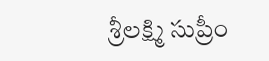శ్రీలక్ష్మి సుప్రీం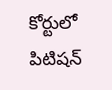కోర్టులో పిటిషన్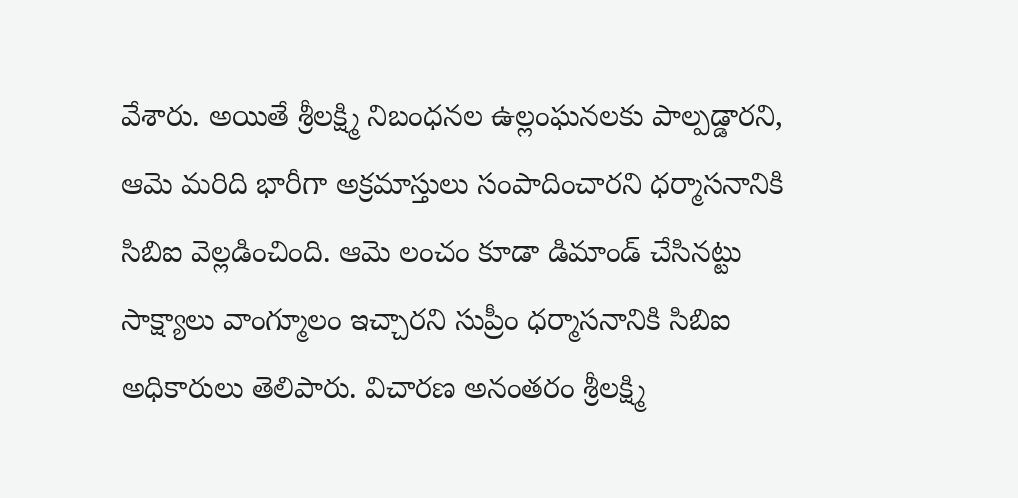వేశారు. అయితే శ్రీలక్ష్మి నిబంధనల ఉల్లంఘనలకు పాల్పడ్డారని, ఆమె మరిది భారీగా అక్రమాస్తులు సంపాదించారని ధర్మాసనానికి సిబిఐ వెల్లడించింది. ఆమె లంచం కూడా డిమాండ్ చేసినట్టు సాక్ష్యాలు వాంగ్మూలం ఇచ్చారని సుప్రీం ధర్మాసనానికి సిబిఐ అధికారులు తెలిపారు. విచారణ అనంతరం శ్రీలక్ష్మి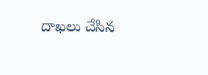దాఖలు చేసిన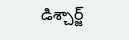డిశ్చార్జ్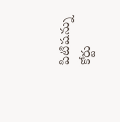పిటిషన్ను కోర్టు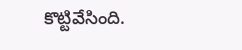కొట్టివేసింది.